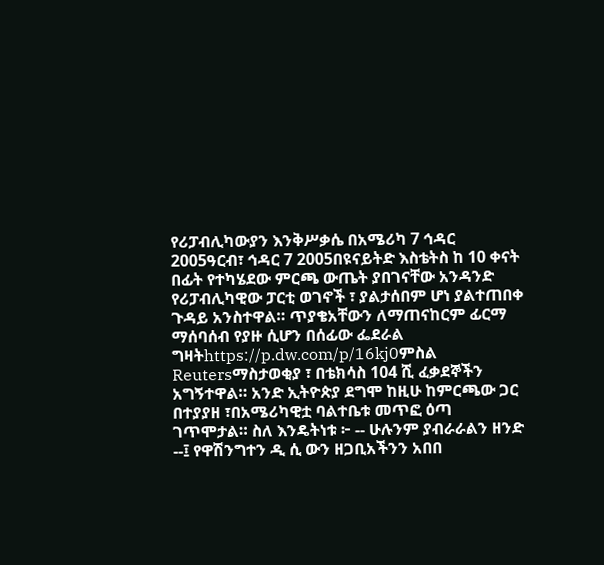የሪፓብሊካውያን እንቅሥቃሴ በአሜሪካ 7 ኅዳር 2005ዓርብ፣ ኅዳር 7 2005በዩናይትድ እስቴትስ ከ 10 ቀናት በፊት የተካሄደው ምርጫ ውጤት ያበገናቸው አንዳንድ የሪፓብሊካዊው ፓርቲ ወገኖች ፣ ያልታሰበም ሆነ ያልተጠበቀ ጉዳይ አንስተዋል። ጥያቄአቸውን ለማጠናከርም ፊርማ ማሰባሰብ የያዙ ሲሆን በሰፊው ፌደራል ግዛትhttps://p.dw.com/p/16kj0ምስል Reutersማስታወቂያ ፣ በቴክሳስ 104 ሺ ፈቃደኞችን አግኝተዋል። አንድ ኢትዮጵያ ደግሞ ከዚሁ ከምርጫው ጋር በተያያዘ ፣በአሜሪካዊቷ ባልተቤቱ መጥፎ ዕጣ ገጥሞታል። ስለ እንዴትነቱ ፦ -- ሁሉንም ያብራራልን ዘንድ --፤ የዋሽንግተን ዲ ሲ ውን ዘጋቢአችንን አበበ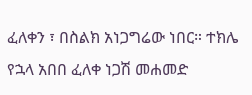ፈለቀን ፣ በስልክ አነጋግሬው ነበር። ተክሌ የኋላ አበበ ፈለቀ ነጋሽ መሐመድ